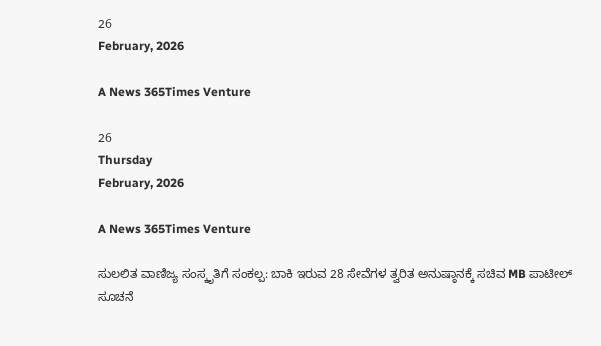26
February, 2026

A News 365Times Venture

26
Thursday
February, 2026

A News 365Times Venture

ಸುಲಲಿತ ವಾಣಿಜ್ಯ ಸಂಸ್ಕೃತಿಗೆ ಸಂಕಲ್ಪ: ಬಾಕಿ ಇರುವ 28 ಸೇವೆಗಳ ತ್ವರಿತ ಅನುಷ್ಠಾನಕ್ಕೆ ಸಚಿವ MB ಪಾಟೀಲ್ ಸೂಚನೆ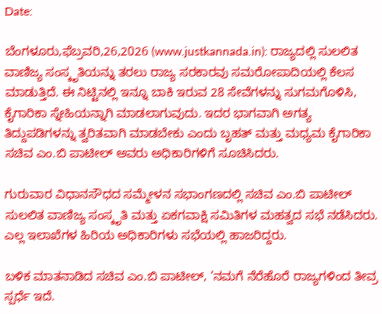Date:

ಬೆಂಗಳೂರು,ಫೆಬ್ರವರಿ,26,2026 (www.justkannada.in): ರಾಜ್ಯದಲ್ಲಿ ಸುಲಲಿತ ವಾಣಿಜ್ಯ ಸಂಸ್ಕೃತಿಯನ್ನು ತರಲು ರಾಜ್ಯ ಸರಕಾರವು ಸಮರೋಪಾದಿಯಲ್ಲಿ ಕೆಲಸ ಮಾಡುತ್ತಿದೆ. ಈ ನಿಟ್ಟಿನಲ್ಲಿ ಇನ್ನೂ ಬಾಕಿ ಇರುವ 28 ಸೇವೆಗಳನ್ನು ಸುಗಮಗೊಳಿಸಿ, ಕೈಗಾರಿಕಾ ಸ್ನೇಹಿಯನ್ನಾಗಿ ಮಾಡಲಾಗುವುದು. ಇದರ ಭಾಗವಾಗಿ ಅಗತ್ಯ ತಿದ್ದುಪಡಿಗಳನ್ನು ತ್ವರಿತವಾಗಿ ಮಾಡಬೇಕು ಎಂದು ಬೃಹತ್ ಮತ್ತು ಮಧ್ಯಮ ಕೈಗಾರಿಕಾ ಸಚಿವ ಎಂ.ಬಿ ಪಾಟೀಲ್ ಅವರು ಅಧಿಕಾರಿಗಳಿಗೆ ಸೂಚಿಸಿದರು.

ಗುರುವಾರ ವಿಧಾನಸೌಧದ ಸಮ್ಮೇಳನ ಸಭಾಂಗಣದಲ್ಲಿ ಸಚಿವ ಎಂ.ಬಿ ಪಾಟೀಲ್ ಸುಲಲಿತ ವಾಣಿಜ್ಯ ಸಂಸ್ಕೃತಿ ಮತ್ತು ಏಕಗವಾಕ್ಷಿ ಸಮಿತಿಗಳ ಮಹತ್ವದ ಸಭೆ ನಡೆಸಿದರು. ಎಲ್ಲ ಇಲಾಖೆಗಳ ಹಿರಿಯ ಅಧಿಕಾರಿಗಳು ಸಭೆಯಲ್ಲಿ ಹಾಜರಿದ್ದರು.

ಬಳಿಕ ಮಾತನಾಡಿದ ಸಚಿವ ಎಂ.ಬಿ ಪಾಟೀಲ್, ‘ನಮಗೆ ನೆರೆಹೊರೆ ರಾಜ್ಯಗಳಿಂದ ತೀವ್ರ ಸ್ಪರ್ಧೆ ಇದೆ.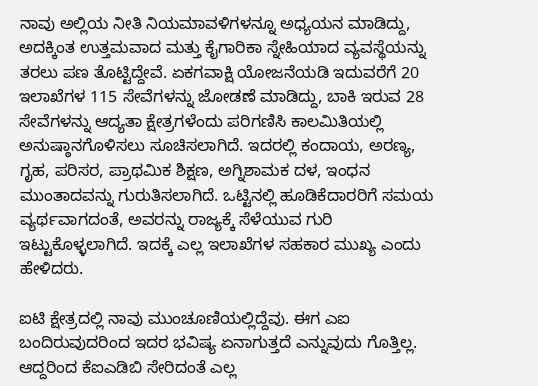ನಾವು ಅಲ್ಲಿಯ ನೀತಿ ನಿಯಮಾವಳಿಗಳನ್ನೂ ಅಧ್ಯಯನ ಮಾಡಿದ್ದು, ಅದಕ್ಕಿಂತ ಉತ್ತಮವಾದ ಮತ್ತು ಕೈಗಾರಿಕಾ ಸ್ನೇಹಿಯಾದ ವ್ಯವಸ್ಥೆಯನ್ನು ತರಲು ಪಣ ತೊಟ್ಟಿದ್ದೇವೆ. ಏಕಗವಾಕ್ಷಿ ಯೋಜನೆಯಡಿ ಇದುವರೆಗೆ 20 ಇಲಾಖೆಗಳ 115 ಸೇವೆಗಳನ್ನು ಜೋಡಣೆ ಮಾಡಿದ್ದು, ಬಾಕಿ ಇರುವ 28 ಸೇವೆಗಳನ್ನು ಆದ್ಯತಾ ಕ್ಷೇತ್ರಗಳೆಂದು ಪರಿಗಣಿಸಿ ಕಾಲಮಿತಿಯಲ್ಲಿ ಅನುಷ್ಠಾನಗೊಳಿಸಲು ಸೂಚಿಸಲಾಗಿದೆ. ಇದರಲ್ಲಿ ಕಂದಾಯ, ಅರಣ್ಯ, ಗೃಹ, ಪರಿಸರ, ಪ್ರಾಥಮಿಕ ಶಿಕ್ಷಣ, ಅಗ್ನಿಶಾಮಕ ದಳ, ಇಂಧನ ಮುಂತಾದವನ್ನು ಗುರುತಿಸಲಾಗಿದೆ. ಒಟ್ಟಿನಲ್ಲಿ ಹೂಡಿಕೆದಾರರಿಗೆ ಸಮಯ ವ್ಯರ್ಥವಾಗದಂತೆ, ಅವರನ್ನು ರಾಜ್ಯಕ್ಕೆ ಸೆಳೆಯುವ ಗುರಿ ಇಟ್ಟುಕೊಳ್ಳಲಾಗಿದೆ. ಇದಕ್ಕೆ ಎಲ್ಲ ಇಲಾಖೆಗಳ ಸಹಕಾರ ಮುಖ್ಯ ಎಂದು ಹೇಳಿದರು.

ಐಟಿ ಕ್ಷೇತ್ರದಲ್ಲಿ ನಾವು ಮುಂಚೂಣಿಯಲ್ಲಿದ್ದೆವು. ಈಗ ಎಐ ಬಂದಿರುವುದರಿಂದ ಇದರ ಭವಿಷ್ಯ ಏನಾಗುತ್ತದೆ ಎನ್ನುವುದು ಗೊತ್ತಿಲ್ಲ. ಆದ್ದರಿಂದ ಕೆಐಎಡಿಬಿ ಸೇರಿದಂತೆ ಎಲ್ಲ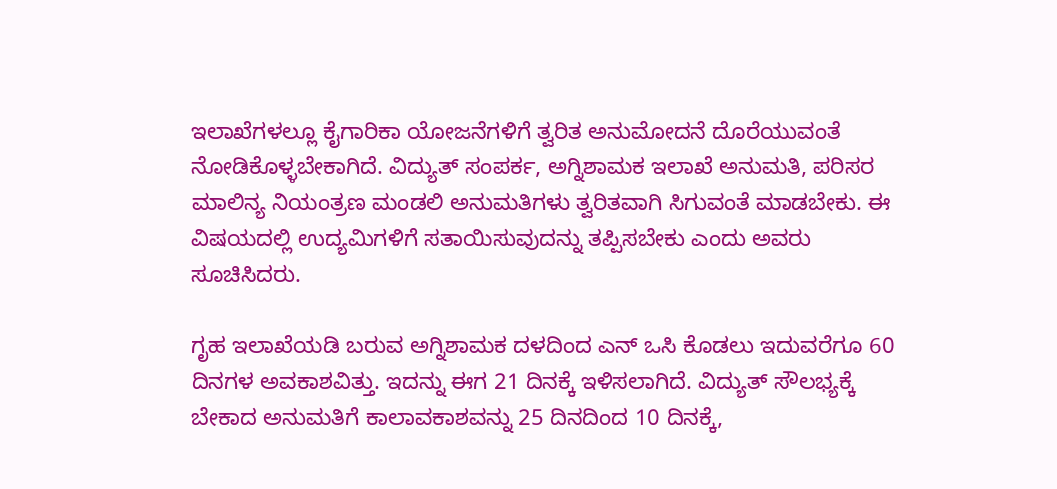ಇಲಾಖೆಗಳಲ್ಲೂ ಕೈಗಾರಿಕಾ ಯೋಜನೆಗಳಿಗೆ ತ್ವರಿತ ಅನುಮೋದನೆ ದೊರೆಯುವಂತೆ ನೋಡಿಕೊಳ್ಳಬೇಕಾಗಿದೆ. ವಿದ್ಯುತ್ ಸಂಪರ್ಕ, ಅಗ್ನಿಶಾಮಕ ಇಲಾಖೆ ಅನುಮತಿ, ಪರಿಸರ ಮಾಲಿನ್ಯ ನಿಯಂತ್ರಣ ಮಂಡಲಿ ಅನುಮತಿಗಳು ತ್ವರಿತವಾಗಿ ಸಿಗುವಂತೆ ಮಾಡಬೇಕು. ಈ ವಿಷಯದಲ್ಲಿ ಉದ್ಯಮಿಗಳಿಗೆ ಸತಾಯಿಸುವುದನ್ನು ತಪ್ಪಿಸಬೇಕು ಎಂದು ಅವರು ಸೂಚಿಸಿದರು.

ಗೃಹ ಇಲಾಖೆಯಡಿ ಬರುವ ಅಗ್ನಿಶಾಮಕ ದಳದಿಂದ ಎನ್ ಒಸಿ ಕೊಡಲು ಇದುವರೆಗೂ 60 ದಿನಗಳ ಅವಕಾಶವಿತ್ತು. ಇದನ್ನು ಈಗ 21 ದಿನಕ್ಕೆ ಇಳಿಸಲಾಗಿದೆ. ವಿದ್ಯುತ್ ಸೌಲಭ್ಯಕ್ಕೆ ಬೇಕಾದ ಅನುಮತಿಗೆ ಕಾಲಾವಕಾಶವನ್ನು 25 ದಿನದಿಂದ 10 ದಿನಕ್ಕೆ,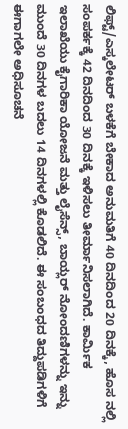ಲಿಫ್ಟ್/ಎಸ್ಕಲೇಟರ್ ಬಳಕೆಗೆ ಬೇಕಾದ ಅನುಮತಿಗೆ 40 ದಿನದಿಂದ 20 ದಿನಕ್ಕೆ, ಹೊಸ ನಲ್ಲಿ ಸಂಪರ್ಕಕ್ಕೆ 42 ದಿನದಿಂದ 30 ದಿನಕ್ಕೆ ಇಳಿಸಲು ತೀರ್ಮಾನಿಸಲಾಗಿದೆ. ಕಾರ್ಮಿಕ ಇಲಾಖೆಯು ಕೈಗಾರಿಕಾ ಯೋಜನೆ ಮತ್ತು ಲೈಸೆನ್ಸ್, ಬಾಯ್ಲರ್ ನೋಂದಣಿಗಳನ್ನು ಇನ್ನು ಮುಂದೆ 30 ದಿನಗಳ ಬದಲು 14 ದಿನಗಳಲ್ಲಿ ಕೊಡಲಿದೆ. ಈ ಸಂಬಂಧದ ತಿದ್ದುಪಡಿಗಳಿಗೆ ಈಗಾಗಲೇ ಅಧಿಸೂಚನೆ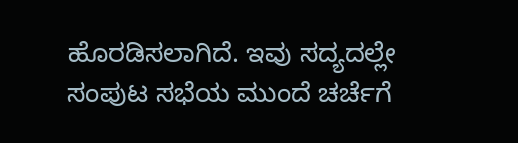ಹೊರಡಿಸಲಾಗಿದೆ. ಇವು ಸದ್ಯದಲ್ಲೇ ಸಂಪುಟ ಸಭೆಯ ಮುಂದೆ ಚರ್ಚೆಗೆ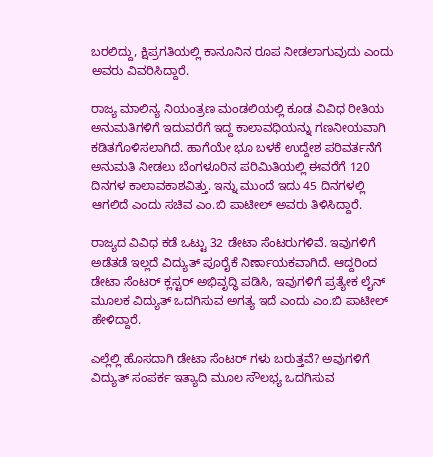ಬರಲಿದ್ದು, ಕ್ಷಿಪ್ರಗತಿಯಲ್ಲಿ ಕಾನೂನಿನ ರೂಪ ನೀಡಲಾಗುವುದು ಎಂದು ಅವರು ವಿವರಿಸಿದ್ದಾರೆ.

ರಾಜ್ಯ ಮಾಲಿನ್ಯ ನಿಯಂತ್ರಣ ಮಂಡಲಿಯಲ್ಲಿ ಕೂಡ ವಿವಿಧ ರೀತಿಯ ಅನುಮತಿಗಳಿಗೆ ಇದುವರೆಗೆ ಇದ್ದ ಕಾಲಾವಧಿಯನ್ನು ಗಣನೀಯವಾಗಿ ಕಡಿತಗೊಳಿಸಲಾಗಿದೆ. ಹಾಗೆಯೇ ಭೂ ಬಳಕೆ ಉದ್ದೇಶ ಪರಿವರ್ತನೆಗೆ ಅನುಮತಿ ನೀಡಲು ಬೆಂಗಳೂರಿನ ಪರಿಮಿತಿಯಲ್ಲಿ ಈವರೆಗೆ 120 ದಿನಗಳ ಕಾಲಾವಕಾಶವಿತ್ತು. ಇನ್ನು ಮುಂದೆ ಇದು 45 ದಿನಗಳಲ್ಲಿ ಆಗಲಿದೆ ಎಂದು ಸಚಿವ ಎಂ.ಬಿ ಪಾಟೀಲ್ ಅವರು ತಿಳಿಸಿದ್ದಾರೆ.

ರಾಜ್ಯದ ವಿವಿಧ ಕಡೆ ಒಟ್ಟು 32 ಡೇಟಾ ಸೆಂಟರುಗಳಿವೆ. ಇವುಗಳಿಗೆ ಅಡೆತಡೆ ಇಲ್ಲದೆ ವಿದ್ಯುತ್ ಪೂರೈಕೆ ನಿರ್ಣಾಯಕವಾಗಿದೆ. ಆದ್ದರಿಂದ ಡೇಟಾ ಸೆಂಟರ್ ಕ್ಲಸ್ಟರ್ ಅಭಿವೃದ್ಧಿ ಪಡಿಸಿ, ಇವುಗಳಿಗೆ ಪ್ರತ್ಯೇಕ ಲೈನ್ ಮೂಲಕ ವಿದ್ಯುತ್ ಒದಗಿಸುವ ಅಗತ್ಯ ಇದೆ ಎಂದು ಎಂ.ಬಿ ಪಾಟೀಲ್ ಹೇಳಿದ್ದಾರೆ.

ಎಲ್ಲೆಲ್ಲಿ ಹೊಸದಾಗಿ ಡೇಟಾ ಸೆಂಟರ್ ಗಳು‌ ಬರುತ್ತವೆ? ಅವುಗಳಿಗೆ‌ ವಿದ್ಯುತ್ ಸಂಪರ್ಕ ಇತ್ಯಾದಿ‌ ಮೂಲ ಸೌಲಭ್ಯ ಒದಗಿಸುವ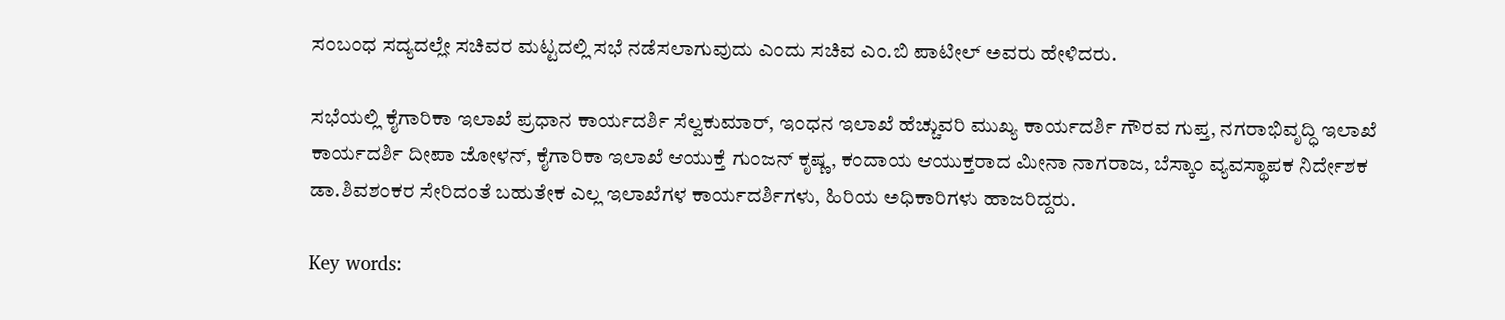ಸಂಬಂಧ ಸದ್ಯದಲ್ಲೇ‌ ಸಚಿವರ ಮಟ್ಟದಲ್ಲಿ ಸಭೆ ನಡೆಸಲಾಗುವುದು ಎಂದು ಸಚಿವ ಎಂ.ಬಿ ಪಾಟೀಲ್ ಅವರು ಹೇಳಿದರು.

ಸಭೆಯಲ್ಲಿ ಕೈಗಾರಿಕಾ ಇಲಾಖೆ ಪ್ರಧಾನ ಕಾರ್ಯದರ್ಶಿ ಸೆಲ್ವಕುಮಾರ್, ಇಂಧನ ಇಲಾಖೆ ಹೆಚ್ಚುವರಿ ಮುಖ್ಯ ಕಾರ್ಯದರ್ಶಿ ಗೌರವ ಗುಪ್ತ, ನಗರಾಭಿವೃದ್ಧಿ ಇಲಾಖೆ ಕಾರ್ಯದರ್ಶಿ ದೀಪಾ ಜೋಳನ್, ಕೈಗಾರಿಕಾ ಇಲಾಖೆ ಆಯುಕ್ತೆ ಗುಂಜನ್ ಕೃಷ್ಣ, ಕಂದಾಯ ಆಯುಕ್ತರಾದ ಮೀನಾ ನಾಗರಾಜ, ಬೆಸ್ಕಾಂ ವ್ಯವಸ್ಥಾಪಕ ನಿರ್ದೇಶಕ ಡಾ.ಶಿವಶಂಕರ ಸೇರಿದಂತೆ ಬಹುತೇಕ ಎಲ್ಲ ಇಲಾಖೆಗಳ ಕಾರ್ಯದರ್ಶಿಗಳು, ಹಿರಿಯ ಅಧಿಕಾರಿಗಳು ಹಾಜರಿದ್ದರು.

Key words: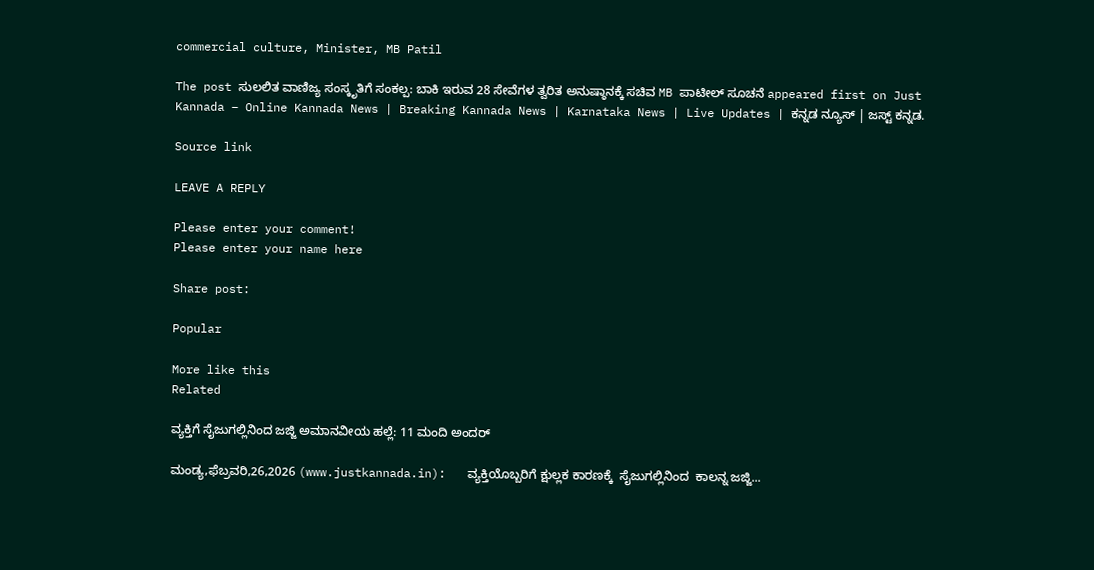commercial culture, Minister, MB Patil

The post ಸುಲಲಿತ ವಾಣಿಜ್ಯ ಸಂಸ್ಕೃತಿಗೆ ಸಂಕಲ್ಪ: ಬಾಕಿ ಇರುವ 28 ಸೇವೆಗಳ ತ್ವರಿತ ಅನುಷ್ಠಾನಕ್ಕೆ ಸಚಿವ MB ಪಾಟೀಲ್ ಸೂಚನೆ appeared first on Just Kannada – Online Kannada News | Breaking Kannada News | Karnataka News | Live Updates | ಕನ್ನಡ ನ್ಯೂಸ್ | ಜಸ್ಟ್ ಕನ್ನಡ.

Source link

LEAVE A REPLY

Please enter your comment!
Please enter your name here

Share post:

Popular

More like this
Related

ವ್ಯಕ್ತಿಗೆ ಸೈಜುಗಲ್ಲಿನಿಂದ ಜಜ್ಜಿ ಅಮಾನವೀಯ ಹಲ್ಲೆ: 11 ಮಂದಿ ಅಂದರ್

ಮಂಡ್ಯ,ಫೆಬ್ರವರಿ,26,2026 (www.justkannada.in):   ವ್ಯಕ್ತಿಯೊಬ್ಬರಿಗೆ ಕ್ಷುಲ್ಲಕ ಕಾರಣಕ್ಕೆ  ಸೈಜುಗಲ್ಲಿನಿಂದ  ಕಾಲನ್ನ ಜಜ್ಜಿ...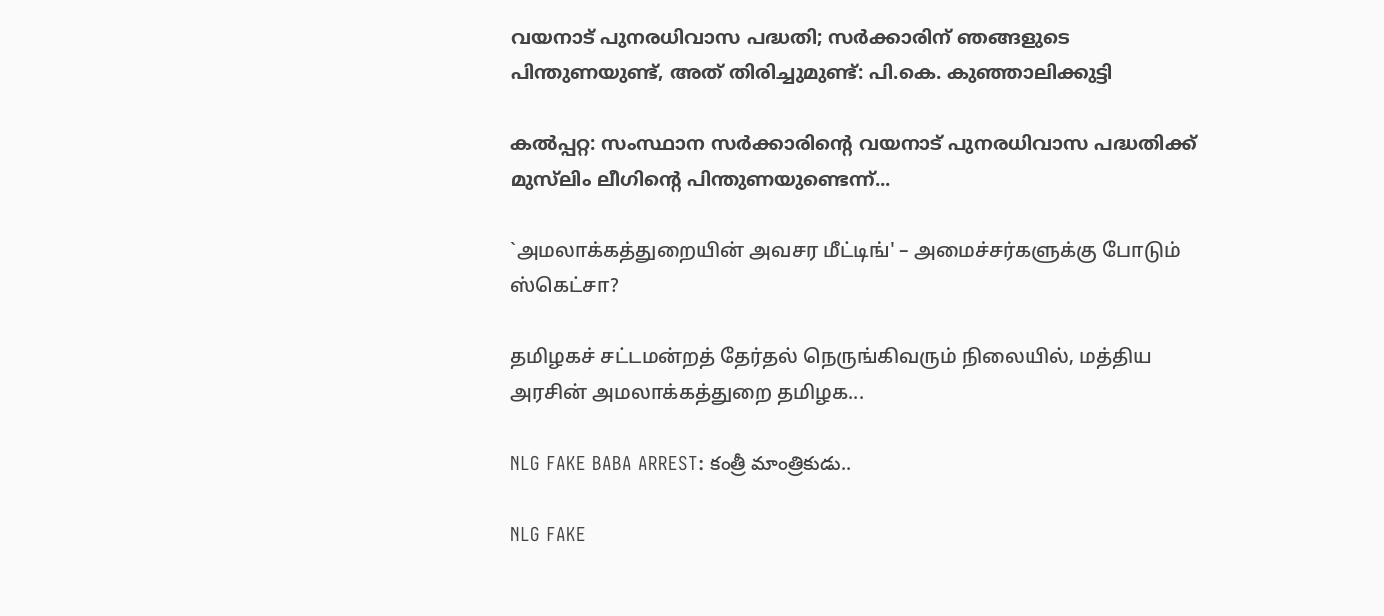വയനാട് പുനരധിവാസ പദ്ധതി; സര്‍ക്കാരിന് ഞങ്ങളുടെ പിന്തുണയുണ്ട്, അത് തിരിച്ചുമുണ്ട്: പി.കെ. കുഞ്ഞാലിക്കുട്ടി

കല്‍പ്പറ്റ: സംസ്ഥാന സര്‍ക്കാരിന്റെ വയനാട് പുനരധിവാസ പദ്ധതിക്ക് മുസ്‌ലിം ലീഗിന്റെ പിന്തുണയുണ്ടെന്ന്...

`அமலாக்கத்துறையின் அவசர மீட்டிங்' – அமைச்சர்களுக்கு போடும் ஸ்கெட்சா?

தமிழகச் சட்டமன்றத் தேர்தல் நெருங்கிவரும் நிலையில், மத்திய அரசின் அமலாக்கத்துறை தமிழக...

NLG FAKE BABA ARREST: కంత్రీ మాంత్రికుడు..

NLG FAKE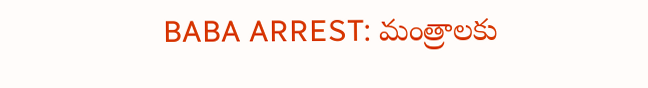BABA ARREST: మంత్రాలకు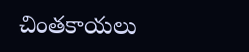చింతకాయలు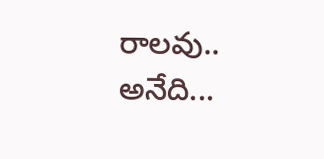రాలవు.. అనేది...